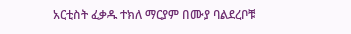አርቲስት ፈቃዱ ተክለ ማርያም በሙያ ባልደረቦቹ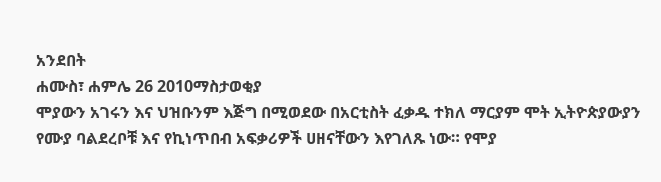አንደበት
ሐሙስ፣ ሐምሌ 26 2010ማስታወቂያ
ሞያውን አገሩን እና ህዝቡንም እጅግ በሚወደው በአርቲስት ፈቃዱ ተክለ ማርያም ሞት ኢትዮጵያውያን የሙያ ባልደረቦቹ እና የኪነጥበብ አፍቃሪዎች ሀዘናቸውን እየገለጹ ነው። የሞያ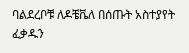ባልደረቦቹ ለዶቼቬለ በሰጡት አስተያየት ፈቃዱን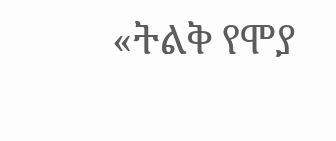«ትልቅ የሞያ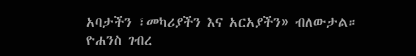አባታችን ፣መካሪያችን እና አርአያችን» ብለውታል።
ዮሐንስ ገብረ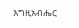እግዚአብሔር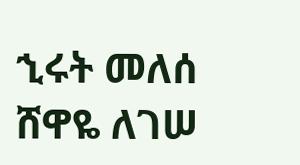ኂሩት መለሰ
ሸዋዬ ለገሠ